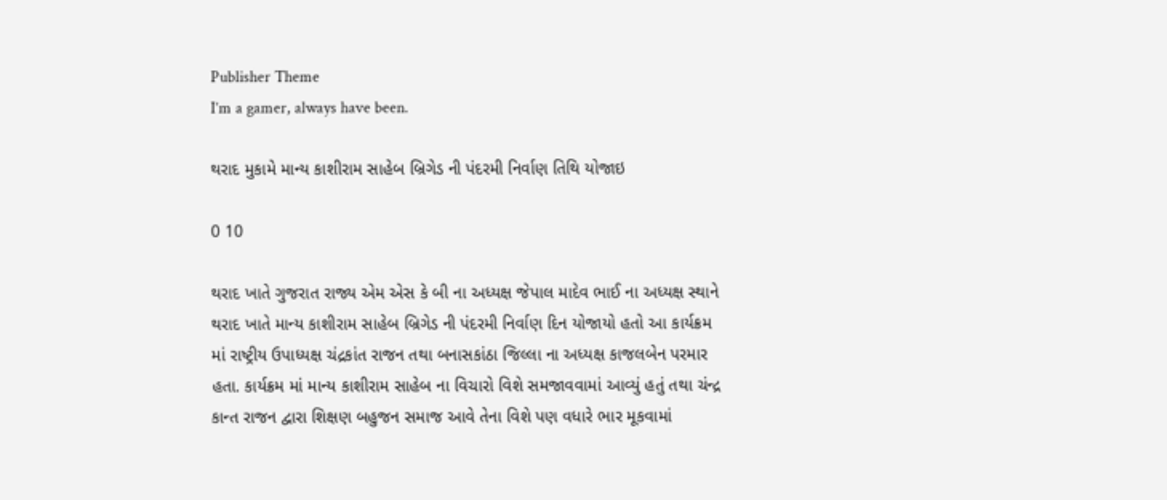Publisher Theme
I’m a gamer, always have been.

થરાદ મુકામે માન્ય કાશીરામ સાહેબ બ્રિગેડ ની પંદરમી નિર્વાણ તિથિ યોજાઇ

0 10

થરાદ ખાતે ગુજરાત રાજ્ય એમ એસ કે બી ના અધ્યક્ષ જેપાલ માદેવ ભાઈ ના અધ્યક્ષ સ્થાને થરાદ ખાતે માન્ય કાશીરામ સાહેબ બ્રિગેડ ની પંદરમી નિર્વાણ દિન યોજાયો હતો આ કાર્યક્રમ માં રાષ્ટ્રીય ઉપાધ્યક્ષ ચંદ્રકાંત રાજન તથા બનાસકાંઠા જિલ્લા ના અધ્યક્ષ કાજલબેન પરમાર હતા. કાર્યક્રમ માં માન્ય કાશીરામ સાહેબ ના વિચારો વિશે સમજાવવામાં આવ્યું હતું તથા ચંન્દ્ર કાન્ત રાજન દ્વારા શિક્ષણ બહુજન સમાજ આવે તેના વિશે પણ વધારે ભાર મૂકવામાં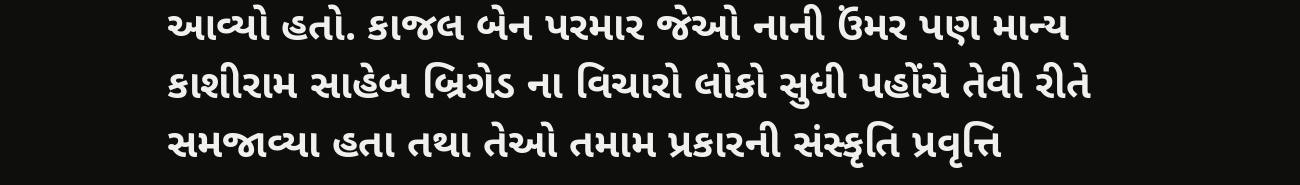આવ્યો હતો. કાજલ બેન પરમાર જેઓ નાની ઉંમર પણ માન્ય કાશીરામ સાહેબ બ્રિગેડ ના વિચારો લોકો સુધી પહોંચે તેવી રીતે સમજાવ્યા હતા તથા તેઓ તમામ પ્રકારની સંસ્કૃતિ પ્રવૃત્તિ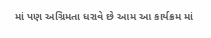માં પણ અગ્રિમતા ધરાવે છે આમ આ કાર્યક્રમ માં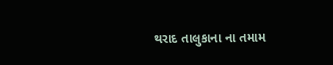થરાદ તાલુકાના ના તમામ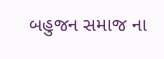બહુજન સમાજ ના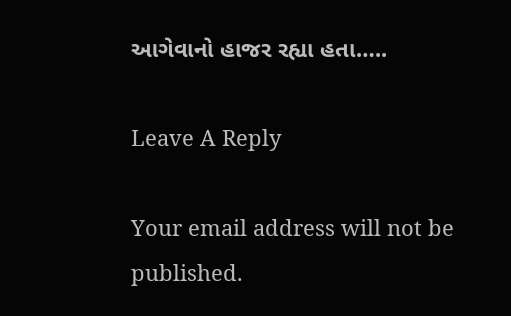આગેવાનો હાજર રહ્યા હતા…..

Leave A Reply

Your email address will not be published.